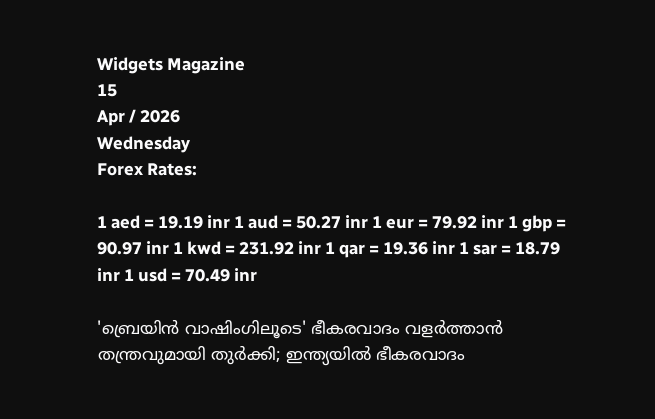Widgets Magazine
15
Apr / 2026
Wednesday
Forex Rates:

1 aed = 19.19 inr 1 aud = 50.27 inr 1 eur = 79.92 inr 1 gbp = 90.97 inr 1 kwd = 231.92 inr 1 qar = 19.36 inr 1 sar = 18.79 inr 1 usd = 70.49 inr

'ബ്രെയിന്‍ വാഷിംഗിലൂടെ' ഭീകരവാദം വളര്‍ത്താന്‍ തന്ത്രവുമായി തുര്‍ക്കി; ഇന്ത്യയില്‍ ഭീകരവാദം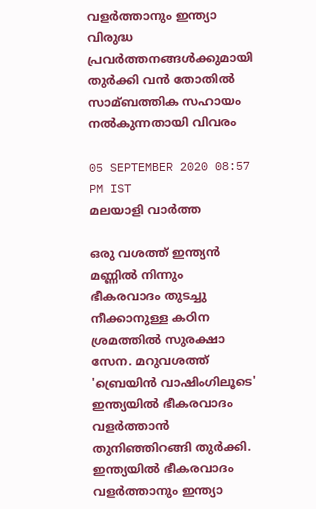വളര്‍ത്താനും ഇന്ത്യാ വിരുദ്ധ പ്രവര്‍ത്തനങ്ങള്‍ക്കുമായി തുര്‍ക്കി വന്‍ തോതില്‍ സാമ്ബത്തിക സഹായം നല്‍കുന്നതായി വിവരം

05 SEPTEMBER 2020 08:57 PM IST
മലയാളി വാര്‍ത്ത

ഒരു വശത്ത് ഇന്ത്യൻ മണ്ണിൽ നിന്നും ഭീകരവാദം തുടച്ചു നീക്കാനുള്ള കഠിന ശ്രമത്തിൽ സുരക്ഷാ സേന. മറുവശത്ത് 'ബ്രെയിന്‍ വാഷിംഗിലൂടെ' ഇന്ത്യയില്‍ ഭീകരവാദം വളര്‍ത്താന്‍ തുനിഞ്ഞിറങ്ങി തുര്‍ക്കി. ഇന്ത്യയില്‍ ഭീകരവാദം വളര്‍ത്താനും ഇന്ത്യാ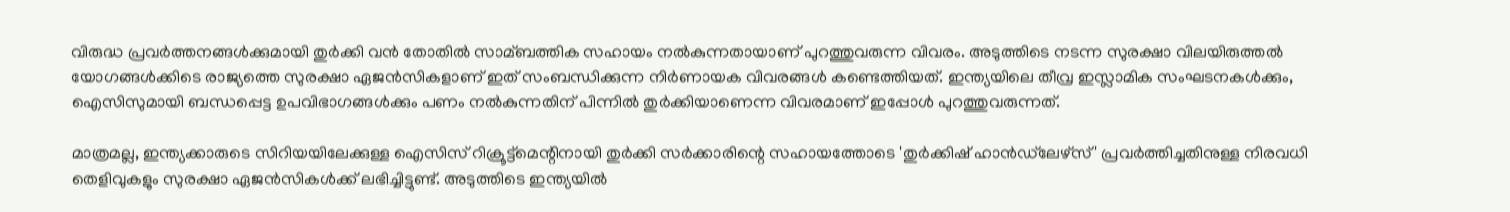വിരുദ്ധ പ്രവര്‍ത്തനങ്ങള്‍ക്കുമായി തുര്‍ക്കി വന്‍ തോതില്‍ സാമ്ബത്തിക സഹായം നല്‍കുന്നതായാണ് പുറത്തുവരുന്ന വിവരം. അടുത്തിടെ നടന്ന സുരക്ഷാ വിലയിരുത്തല്‍ യോഗങ്ങള്‍ക്കിടെ രാജ്യത്തെ സുരക്ഷാ ഏജന്‍സികളാണ് ഇത് സംബന്ധിക്കുന്ന നിര്‍ണായക വിവരങ്ങള്‍ കണ്ടെത്തിയത്. ഇന്ത്യയിലെ തീവ്ര ഇസ്ലാമിക സംഘടനകള്‍ക്കും, ഐസിസുമായി ബന്ധപ്പെട്ട ഉപവിഭാഗങ്ങള്‍ക്കും പണം നല്‍കുന്നതിന് പിന്നില്‍ തുര്‍ക്കിയാണെന്ന വിവരമാണ് ഇപ്പോള്‍ പുറത്തുവരുന്നത്.

മാത്രമല്ല, ഇന്ത്യക്കാരുടെ സിറിയയിലേക്കുള്ള ഐസിസ് റിക്രൂട്ട്മെന്റിനായി തുര്‍ക്കി സര്‍ക്കാരിന്റെ സഹായത്തോടെ 'തുര്‍ക്കിഷ് ഹാന്‍ഡ്‌ലേഴ്‌സ്' പ്രവര്‍ത്തിച്ചതിനുള്ള നിരവധി തെളിവുകളും സുരക്ഷാ ഏജന്‍സികള്‍ക്ക് ലഭിച്ചിട്ടുണ്ട്. അടുത്തിടെ ഇന്ത്യയില്‍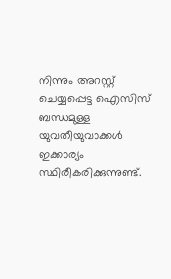നിന്നും അറസ്റ്റ് ചെയ്യപ്പെട്ട ഐസിസ് ബന്ധമുള്ള യുവതീയുവാക്കള്‍ ഇക്കാര്യം സ്ഥിരീകരിക്കുന്നുണ്ട്.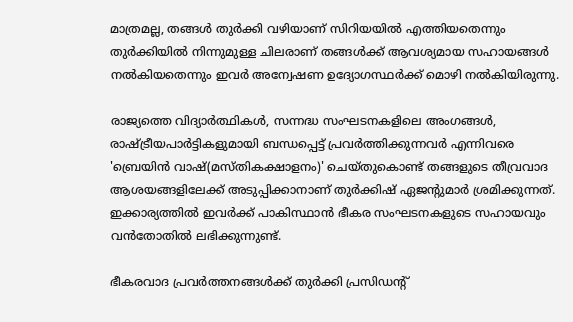മാത്രമല്ല, തങ്ങള്‍ തുര്‍ക്കി വഴിയാണ് സിറിയയില്‍ എത്തിയതെന്നും തുര്‍ക്കിയില്‍ നിന്നുമുള്ള ചിലരാണ് തങ്ങള്‍ക്ക് ആവശ്യമായ സഹായങ്ങള്‍ നല്‍കിയതെന്നും ഇവര്‍ അന്വേഷണ ഉദ്യോഗസ്ഥര്‍ക്ക് മൊഴി നല്‍കിയിരുന്നു.

രാജ്യത്തെ വിദ്യാര്‍ത്ഥികള്‍, സന്നദ്ധ സംഘടനകളിലെ അംഗങ്ങള്‍, രാഷ്ട്രീയപാര്‍ട്ടികളുമായി ബന്ധപ്പെട്ട് പ്രവര്‍ത്തിക്കുന്നവര്‍ എന്നിവരെ 'ബ്രെയിന്‍ വാഷ്(മസ്തികക്ഷാളനം)' ചെയ്തുകൊണ്ട് തങ്ങളുടെ തീവ്രവാദ ആശയങ്ങളിലേക്ക് അടുപ്പിക്കാനാണ് തുര്‍ക്കിഷ് ഏജന്റുമാര്‍ ശ്രമിക്കുന്നത്. ഇക്കാര്യത്തില്‍ ഇവര്‍ക്ക് പാകിസ്ഥാന്‍ ഭീകര സംഘടനകളുടെ സഹായവും വന്‍തോതില്‍ ലഭിക്കുന്നുണ്ട്.

ഭീകരവാദ പ്രവര്‍ത്തനങ്ങള്‍ക്ക് തുര്‍ക്കി പ്രസിഡന്റ്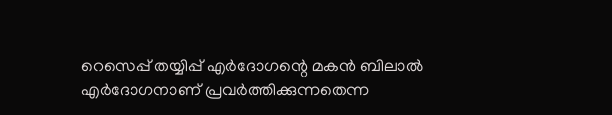റെസെപ്പ് തയ്യിപ്പ് എര്‍ദോഗന്റെ മകന്‍ ബിലാല്‍ എര്‍ദോഗനാണ് പ്രവര്‍ത്തിക്കുന്നതെന്ന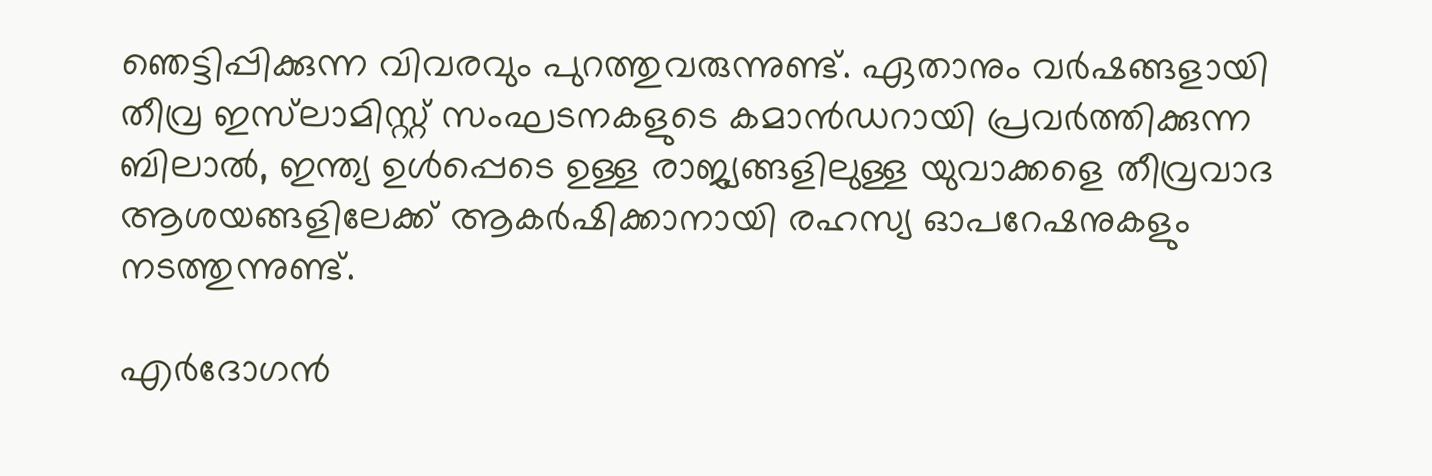ഞെട്ടിപ്പിക്കുന്ന വിവരവും പുറത്തുവരുന്നുണ്ട്. ഏതാനും വര്‍ഷങ്ങളായി തീവ്ര ഇസ്‌ലാമിസ്റ്റ് സംഘടനകളുടെ കമാന്‍ഡറായി പ്രവര്‍ത്തിക്കുന്ന ബിലാല്‍, ഇന്ത്യ ഉള്‍പ്പെടെ ഉള്ള രാജ്യങ്ങളിലുള്ള യുവാക്കളെ തീവ്രവാദ ആശയങ്ങളിലേക്ക് ആകര്‍ഷിക്കാനായി രഹസ്യ ഓപറേഷനുകളും നടത്തുന്നുണ്ട്.

എര്‍ദോഗന്‍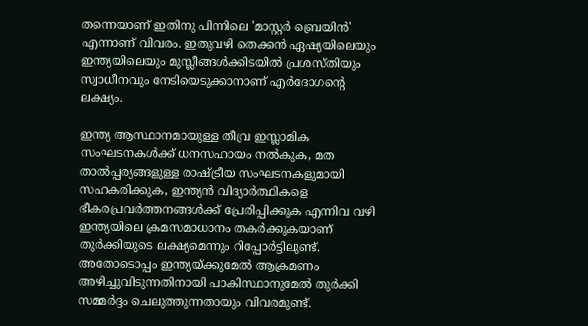തന്നെയാണ് ഇതിനു പിന്നിലെ 'മാസ്റ്റര്‍ ബ്രെയിന്‍' എന്നാണ് വിവരം. ഇതുവഴി തെക്കന്‍ ഏഷ്യയിലെയും ഇന്ത്യയിലെയും മുസ്ലീങ്ങള്‍ക്കിടയില്‍ പ്രശസ്തിയും സ്വാധീനവും നേടിയെടുക്കാനാണ് എര്‍ദോഗന്റെ ലക്ഷ്യം.

ഇന്ത്യ ആസ്ഥാനമായുള്ള തീവ്ര ഇസ്ലാമിക സംഘടനകള്‍ക്ക് ധനസഹായം നല്‍കുക, മത താല്‍പ്പര്യങ്ങളുള്ള രാഷ്ട്രീയ സംഘടനകളുമായി സഹകരിക്കുക, ഇന്ത്യന്‍ വിദ്യാര്‍ത്ഥികളെ ഭീകരപ്രവര്‍ത്തനങ്ങള്‍ക്ക് പ്രേരിപ്പിക്കുക എന്നിവ വഴി ഇന്ത്യയിലെ ക്രമസമാധാനം തകര്‍ക്കുകയാണ് തുര്‍ക്കിയുടെ ലക്ഷ്യമെന്നും റിപ്പോര്‍ട്ടിലുണ്ട്. അതോടൊപ്പം ഇന്ത്യയ്ക്കുമേല്‍ ആക്രമണം അഴിച്ചുവിടുന്നതിനായി പാകിസ്ഥാനുമേല്‍ തുര്‍ക്കി സമ്മര്‍ദ്ദം ചെലുത്തുന്നതായും വിവരമുണ്ട്.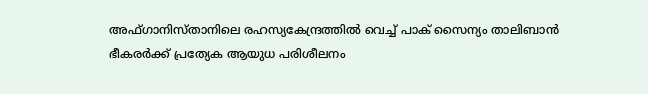അഫ്ഗാനിസ്താനിലെ രഹസ്യകേന്ദ്രത്തില്‍ വെച്ച് പാക് സൈന്യം താലിബാന്‍ ഭീകരര്‍ക്ക് പ്രത്യേക ആയുധ പരിശീലനം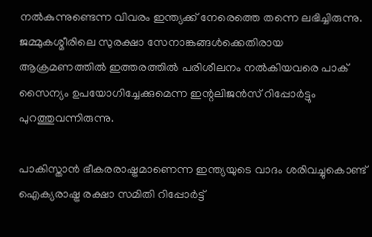നല്‍കുന്നുണ്ടെന്ന വിവരം ഇന്ത്യക്ക് നേരെത്തെ തന്നെ ലഭിച്ചിരുന്നു. ജമ്മുകശ്മീരിലെ സുരക്ഷാ സേനാങ്കങ്ങൾക്കെതിരായ ആക്രമണത്തില്‍ ഇത്തരത്തില്‍ പരിശീലനം നല്‍കിയവരെ പാക് സൈന്യം ഉപയോഗിച്ചേക്കുമെന്ന ഇന്റലിജന്‍സ് റിപ്പോര്‍ട്ടും പുറത്തുവന്നിരുന്നു.

പാകിസ്താന്‍ ഭീകരരാഷ്ട്രമാണെന്ന ഇന്ത്യയുടെ വാദം ശരിവച്ചുകൊണ്ട് ഐക്യരാഷ്ട്ര രക്ഷാ സമിതി റിപ്പോര്‍ട്ട്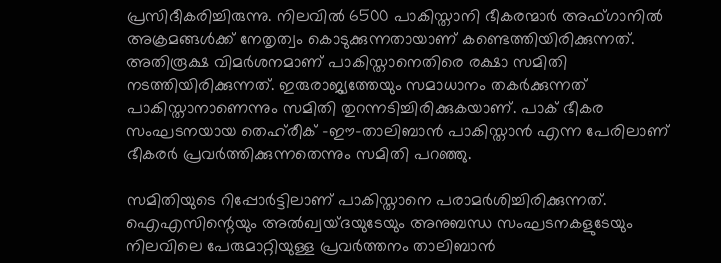പ്രസിദീകരിച്ചിരുന്നു. നിലവില്‍ 6500 പാകിസ്താനി ഭീകരന്മാര്‍ അഫ്ഗാനില്‍ അക്രമങ്ങള്‍ക്ക് നേതൃത്വം കൊടുക്കുന്നതായാണ് കണ്ടെത്തിയിരിക്കുന്നത്. അതിരൂക്ഷ വിമര്‍ശനമാണ് പാകിസ്താനെതിരെ രക്ഷാ സമിതി നടത്തിയിരിക്കുന്നത്. ഇരുരാജ്യത്തേയും സമാധാനം തകര്‍ക്കുന്നത് പാകിസ്താനാണെന്നും സമിതി തുറന്നടിച്ചിരിക്കുകയാണ്. പാക് ഭീകര സംഘടനയായ തെഹ്‌രീക് -ഈ-താലിബാന്‍ പാകിസ്താന്‍ എന്ന പേരിലാണ് ഭീകരര്‍ പ്രവര്‍ത്തിക്കുന്നതെന്നും സമിതി പറഞ്ഞു.

സമിതിയുടെ റിപ്പോര്‍ട്ടിലാണ് പാകിസ്താനെ പരാമര്‍ശിച്ചിരിക്കുന്നത്. ഐഎസിന്റെയും അല്‍ഖ്വയ്ദയുടേയും അനുബന്ധ സംഘടനകളുടേയും നിലവിലെ പേരുമാറ്റിയുള്ള പ്രവര്‍ത്തനം താലിബാന്‍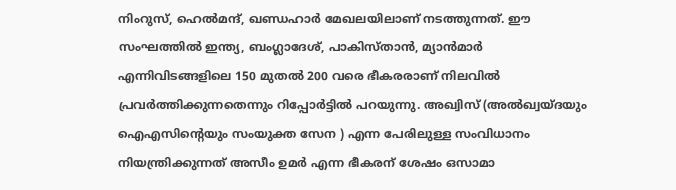നിംറുസ്, ഹെല്‍മന്ദ്, ഖണ്ഡഹാര്‍ മേഖലയിലാണ് നടത്തുന്നത്. ഈ സംഘത്തില്‍ ഇന്ത്യ, ബംഗ്ലാദേശ്, പാകിസ്താന്‍, മ്യാന്‍മാര്‍ എന്നിവിടങ്ങളിലെ 150 മുതല്‍ 200 വരെ ഭീകരരാണ് നിലവില്‍ പ്രവര്‍ത്തിക്കുന്നതെന്നും റിപ്പോര്‍ട്ടില്‍ പറയുന്നു. അഖ്വിസ് (അല്‍ഖ്വയ്ദയും ഐഎസിന്റെയും സംയുക്ത സേന ) എന്ന പേരിലുള്ള സംവിധാനം നിയന്ത്രിക്കുന്നത് അസീം ഉമര്‍ എന്ന ഭീകരന് ശേഷം ഒസാമാ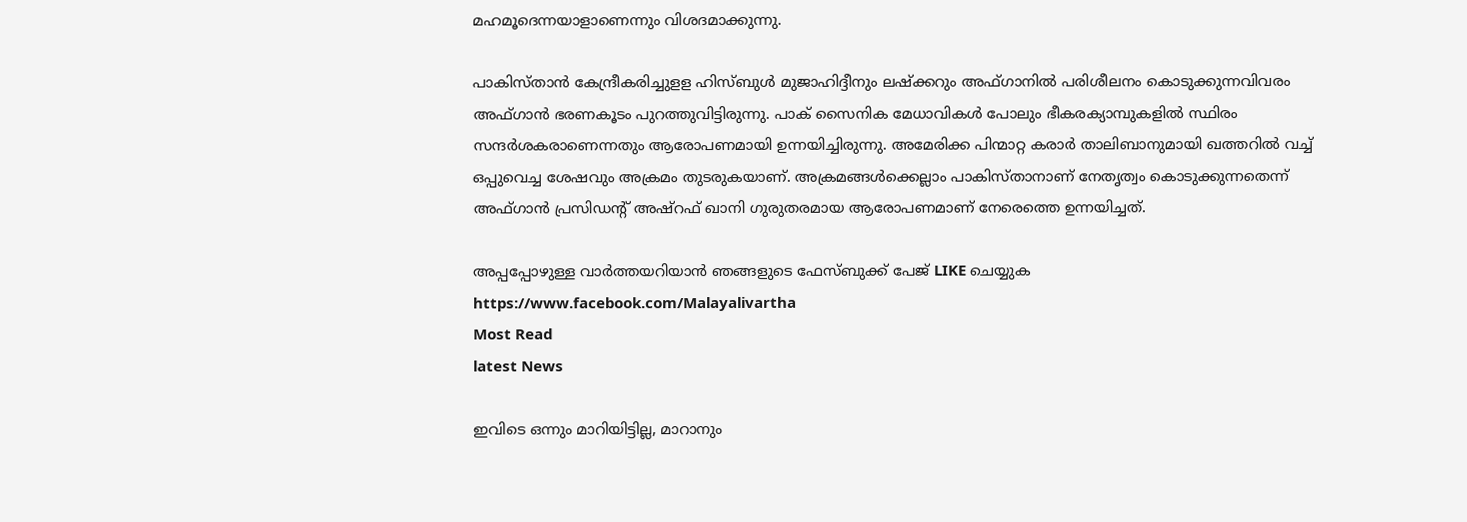മഹമൂദെന്നയാളാണെന്നും വിശദമാക്കുന്നു.

പാകിസ്താന്‍ കേന്ദ്രീകരിച്ചുളള ഹിസ്ബുള്‍ മുജാഹിദ്ദീനും ലഷ്‌ക്കറും അഫ്ഗാനില്‍ പരിശീലനം കൊടുക്കുന്നവിവരം അഫ്ഗാന്‍ ഭരണകൂടം പുറത്തുവിട്ടിരുന്നു. പാക് സൈനിക മേധാവികള്‍ പോലും ഭീകരക്യാമ്പുകളില്‍ സ്ഥിരം സന്ദര്‍ശകരാണെന്നതും ആരോപണമായി ഉന്നയിച്ചിരുന്നു. അമേരിക്ക പിന്മാറ്റ കരാര്‍ താലിബാനുമായി ഖത്തറില്‍ വച്ച് ഒപ്പുവെച്ച ശേഷവും അക്രമം തുടരുകയാണ്. അക്രമങ്ങൾക്കെല്ലാം പാകിസ്താനാണ് നേതൃത്വം കൊടുക്കുന്നതെന്ന് അഫ്ഗാന്‍ പ്രസിഡന്റ് അഷ്റഫ് ഖാനി ഗുരുതരമായ ആരോപണമാണ് നേരെത്തെ ഉന്നയിച്ചത്.

അപ്പപ്പോഴുള്ള വാര്‍ത്തയറിയാന്‍ ഞങ്ങളുടെ ഫേസ്‌ബുക്ക്‌ പേജ് LIKE ചെയ്യുക
https://www.facebook.com/Malayalivartha
Most Read
latest News

ഇവിടെ ഒന്നും മാറിയിട്ടില്ല, മാറാനും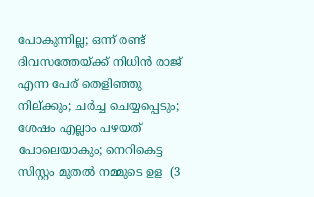പോകുന്നില്ല; ഒന്ന് രണ്ട് ദിവസത്തേയ്ക്ക് നിധിൻ രാജ് എന്ന പേര് തെളിഞ്ഞു നില്ക്കും; ചർച്ച ചെയ്യപ്പെടും; ശേഷം എല്ലാം പഴയത് പോലെയാകും; നെറികെട്ട സിസ്റ്റം മുതൽ നമ്മുടെ ഉള  (3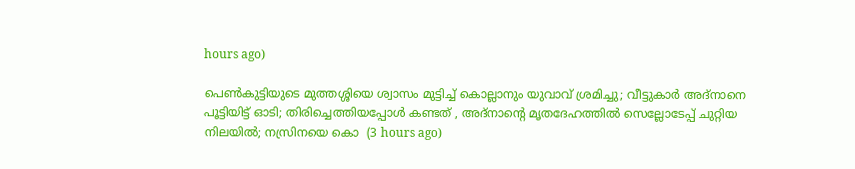hours ago)

പെൺകുട്ടിയുടെ മുത്തശ്ശിയെ ശ്വാസം മുട്ടിച്ച് കൊല്ലാനും യുവാവ് ശ്രമിച്ചു; വീട്ടുകാർ അദ്‌നാനെ പൂട്ടിയിട്ട് ഓടി; തിരിച്ചെത്തിയപ്പോൾ കണ്ടത് , അദ്‌നാന്റെ മൃതദേഹത്തിൽ സെല്ലോടേപ്പ് ചുറ്റിയ നിലയിൽ; നസ്രിനയെ കൊ  (3 hours ago)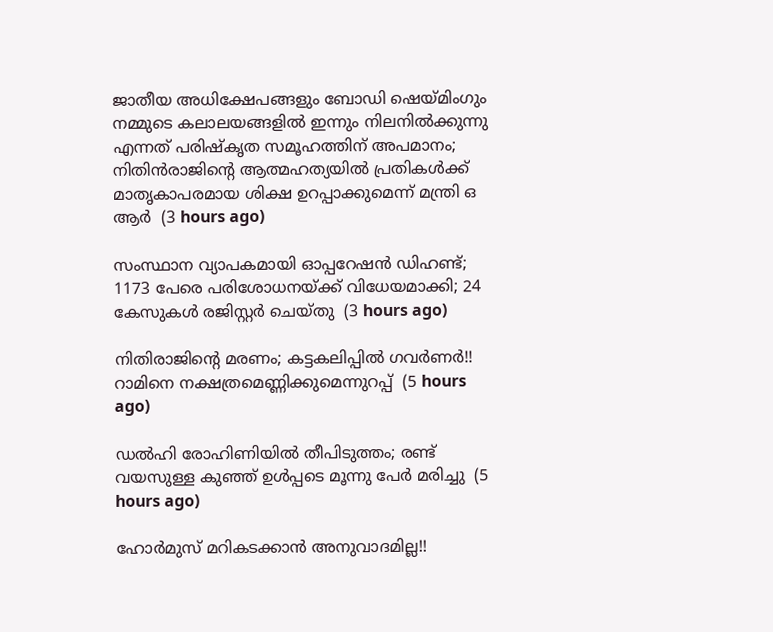ജാതീയ അധിക്ഷേപങ്ങളും ബോഡി ഷെയ്മിംഗും നമ്മുടെ കലാലയങ്ങളിൽ ഇന്നും നിലനിൽക്കുന്നു എന്നത് പരിഷ്കൃത സമൂഹത്തിന് അപമാനം; നിതിൻരാജിന്റെ ആത്മഹത്യയിൽ പ്രതികൾക്ക് മാതൃകാപരമായ ശിക്ഷ ഉറപ്പാക്കുമെന്ന് മന്ത്രി ഒ ആർ  (3 hours ago)

സംസ്ഥാന വ്യാപകമായി ഓപ്പറേഷന്‍ ഡിഹണ്ട്; 1173 പേരെ പരിശോധനയ്ക്ക് വിധേയമാക്കി; 24 കേസുകള്‍ രജിസ്റ്റര്‍ ചെയ്തു  (3 hours ago)

നിതിരാജിന്റെ മരണം; കട്ടകലിപ്പിൽ ഗവർണർ!! റാമിനെ നക്ഷത്രമെണ്ണിക്കുമെന്നുറപ്പ്  (5 hours ago)

ഡൽഹി രോഹിണിയിൽ തീപിടുത്തം; രണ്ട് വയസുള്ള കുഞ്ഞ് ഉൾപ്പടെ മൂന്നു പേർ മരിച്ചു  (5 hours ago)

ഹോര്‍മുസ് മറികടക്കാൻ അനുവാദമില്ല!!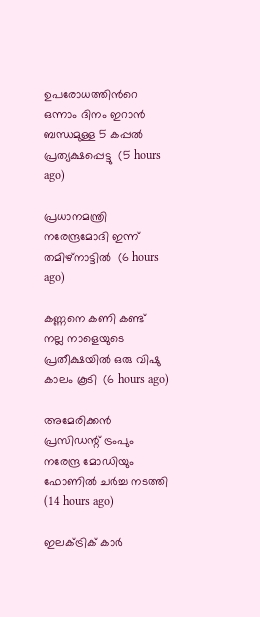ഉപരോധത്തിന്‍റെ ഒന്നാം ദിനം ഇറാന്‍ ബന്ധമുള്ള 5 കപ്പൽ പ്രത്യക്ഷപ്പെട്ടു  (5 hours ago)

പ്രധാനമന്ത്രി നരേന്ദ്രമോദി ഇന്ന് തമിഴ്നാട്ടിൽ  (6 hours ago)

കണ്ണനെ കണി കണ്ട് നല്ല നാളെയുടെ പ്രതീക്ഷയിൽ ഒരു വിഷു കാലം കൂടി  (6 hours ago)

അമേരിക്കന്‍ പ്രസിഡന്റ് ട്രംപും നരേന്ദ്ര മോഡിയും ഫോണില്‍ ചര്‍ച്ച നടത്തി  (14 hours ago)

ഇലക്ട്രിക് കാര്‍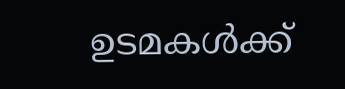ഉടമകള്‍ക്ക്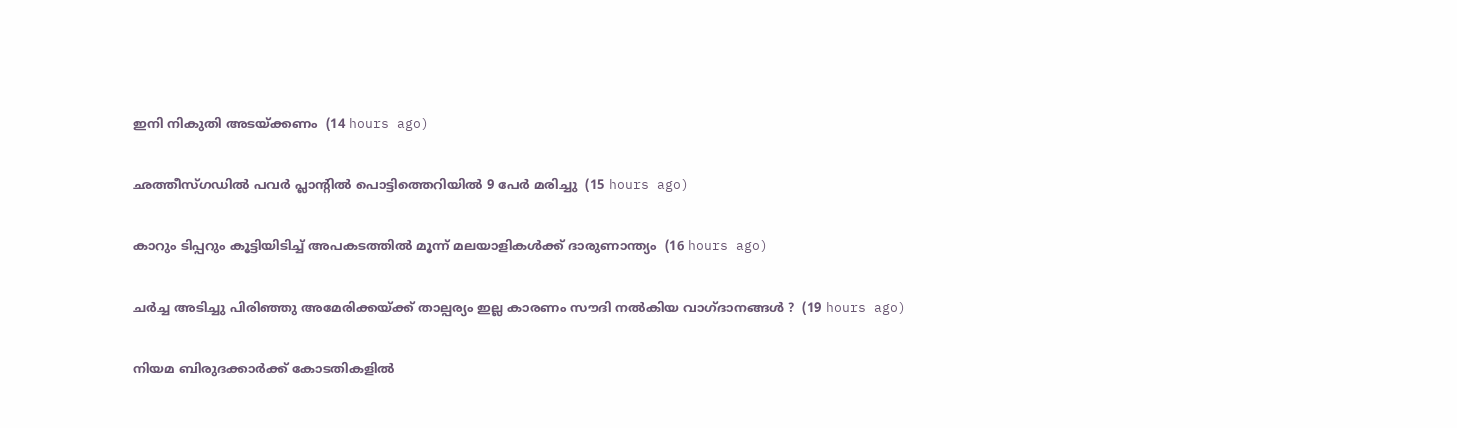ഇനി നികുതി അടയ്ക്കണം  (14 hours ago)

ഛത്തീസ്ഗഡില്‍ പവര്‍ പ്ലാന്റില്‍ പൊട്ടിത്തെറിയില്‍ 9 പേര്‍ മരിച്ചു  (15 hours ago)

കാറും ടിപ്പറും കൂട്ടിയിടിച്ച് അപകടത്തില്‍ മൂന്ന് മലയാളികള്‍ക്ക് ദാരുണാന്ത്യം  (16 hours ago)

ചർച്ച അടിച്ചു പിരിഞ്ഞു അമേരിക്കയ്ക്ക് താല്പര്യം ഇല്ല കാരണം സൗദി നൽകിയ വാഗ്ദാനങ്ങൾ ?  (19 hours ago)

നിയമ ബിരുദക്കാർക്ക് കോടതികളിൽ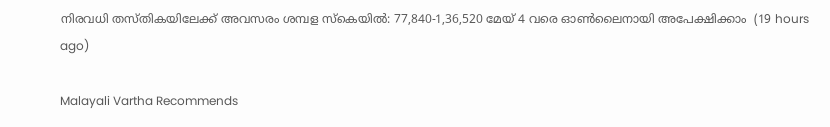നിരവധി തസ്തികയിലേക്ക് അവസരം ശമ്പള സ്കെയിൽ: 77,840-1,36,520 മേയ് 4 വരെ ഓൺലൈനായി അപേക്ഷിക്കാം  (19 hours ago)

Malayali Vartha Recommends